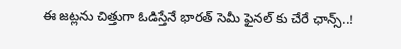ఈ జట్లను చిత్తుగా ఓడిస్తేనే భారత్ సెమీ ఫైనల్ కు చేరే ఛాన్స్..!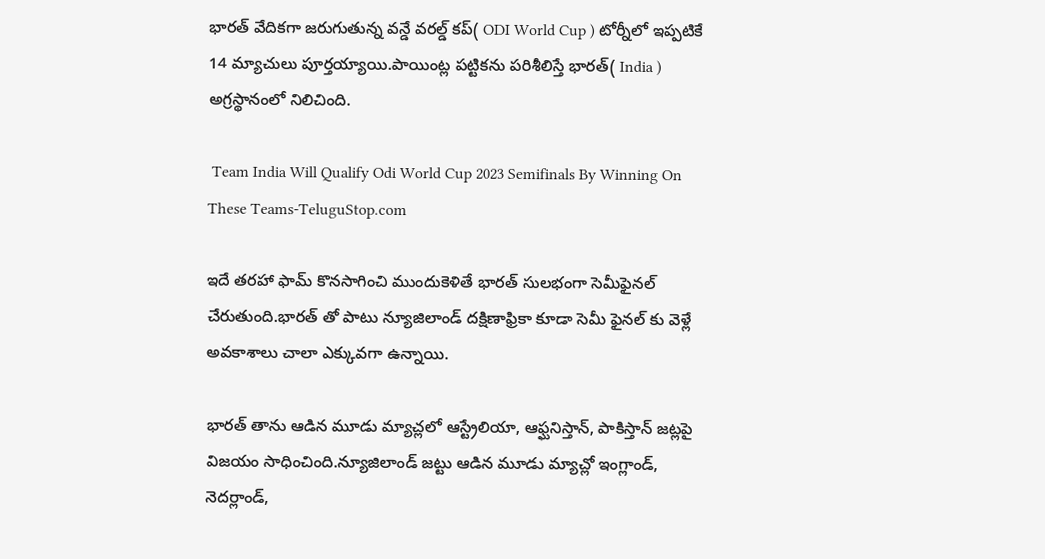భారత్ వేదికగా జరుగుతున్న వన్డే వరల్డ్ కప్( ODI World Cup ) టోర్నీలో ఇప్పటికే 14 మ్యాచులు పూర్తయ్యాయి.పాయింట్ల పట్టికను పరిశీలిస్తే భారత్( India ) అగ్రస్థానంలో నిలిచింది.

 Team India Will Qualify Odi World Cup 2023 Semifinals By Winning On These Teams-TeluguStop.com

ఇదే తరహా ఫామ్ కొనసాగించి ముందుకెళితే భారత్ సులభంగా సెమీఫైనల్ చేరుతుంది.భారత్ తో పాటు న్యూజిలాండ్ దక్షిణాఫ్రికా కూడా సెమీ ఫైనల్ కు వెళ్లే అవకాశాలు చాలా ఎక్కువగా ఉన్నాయి.

భారత్ తాను ఆడిన మూడు మ్యాచ్లలో ఆస్ట్రేలియా, ఆఫ్ఘనిస్తాన్, పాకిస్తాన్ జట్లపై విజయం సాధించింది.న్యూజిలాండ్ జట్టు ఆడిన మూడు మ్యాచ్లో ఇంగ్లాండ్, నెదర్లాండ్,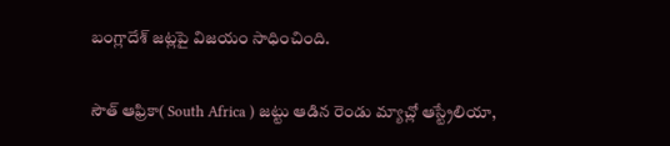బంగ్లాదేశ్ జట్లపై విజయం సాధించింది.

సౌత్ ఆఫ్రికా( South Africa ) జట్టు ఆడిన రెండు మ్యాచ్లో ఆస్ట్రేలియా,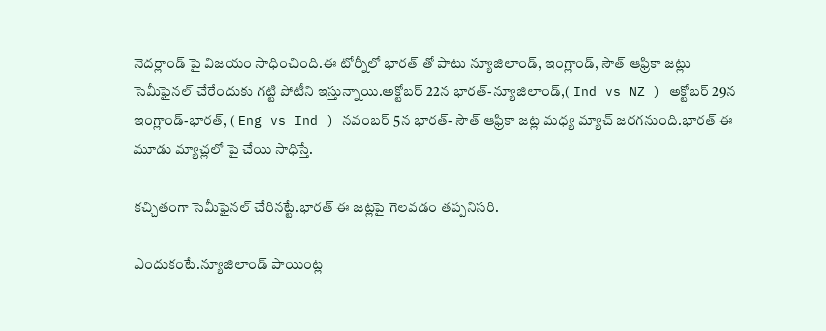నెదర్లాండ్ పై విజయం సాధించింది.ఈ టోర్నీలో భారత్ తో పాటు న్యూజిలాండ్, ఇంగ్లాండ్, సౌత్ ఆఫ్రికా జట్లు సెమీఫైనల్ చేరేందుకు గట్టి పోటీని ఇస్తున్నాయి.అక్టోబర్ 22న భారత్-న్యూజిలాండ్,( Ind vs NZ ) అక్టోబర్ 29న ఇంగ్లాండ్-భారత్, ( Eng vs Ind ) నవంబర్ 5న భారత్- సౌత్ ఆఫ్రికా జట్ల మధ్య మ్యాచ్ జరగనుంది.భారత్ ఈ మూడు మ్యాచ్లలో పై చేయి సాధిస్తే.

కచ్చితంగా సెమీఫైనల్ చేరినట్టే.భారత్ ఈ జట్లపై గెలవడం తప్పనిసరి.

ఎందుకంటే.న్యూజిలాండ్ పాయింట్ల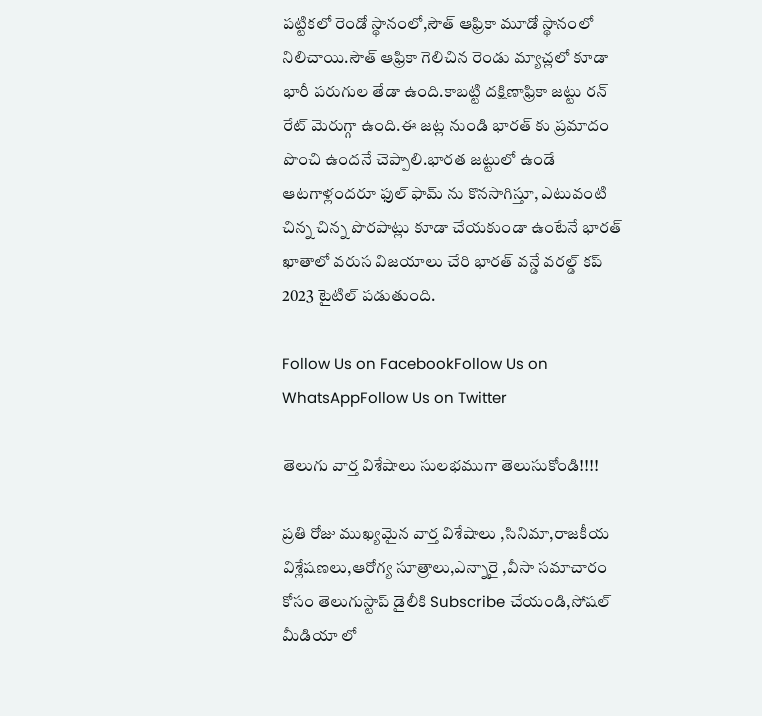పట్టికలో రెండో స్థానంలో,సౌత్ ఆఫ్రికా మూడో స్థానంలో నిలిచాయి.సౌత్ ఆఫ్రికా గెలిచిన రెండు మ్యాచ్లలో కూడా భారీ పరుగుల తేడా ఉంది.కాబట్టి దక్షిణాఫ్రికా జట్టు రన్ రేట్ మెరుగ్గా ఉంది.ఈ జట్ల నుండి భారత్ కు ప్రమాదం పొంచి ఉందనే చెప్పాలి.భారత జట్టులో ఉండే ఆటగాళ్లందరూ ఫుల్ ఫామ్ ను కొనసాగిస్తూ, ఎటువంటి చిన్న చిన్న పొరపాట్లు కూడా చేయకుండా ఉంటేనే భారత్ ఖాతాలో వరుస విజయాలు చేరి భారత్ వన్డే వరల్డ్ కప్ 2023 టైటిల్ పడుతుంది.

Follow Us on FacebookFollow Us on WhatsAppFollow Us on Twitter

తెలుగు వార్త విశేషాలు సులభముగా తెలుసుకోండి!!!!

ప్రతి రోజు ముఖ్యమైన వార్త విశేషాలు ,సినిమా,రాజకీయ విశ్లేషణలు,ఆరోగ్య సూత్రాలు,ఎన్నారై ,వీసా సమాచారం కోసం తెలుగుస్టాప్ డైలీకి Subscribe చేయండి,సోషల్ మీడియా లో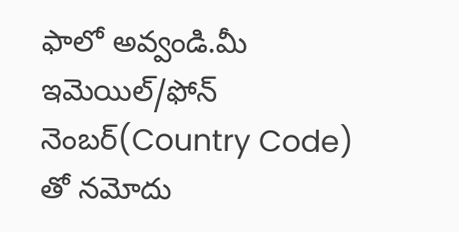ఫాలో అవ్వండి.మీ ఇమెయిల్/ఫోన్ నెంబర్(Country Code) తో నమోదు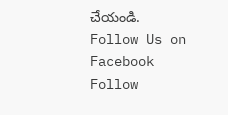చేయండి.
Follow Us on Facebook Follow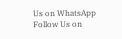Us on WhatsApp  Follow Us on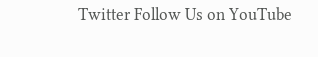Twitter Follow Us on YouTube